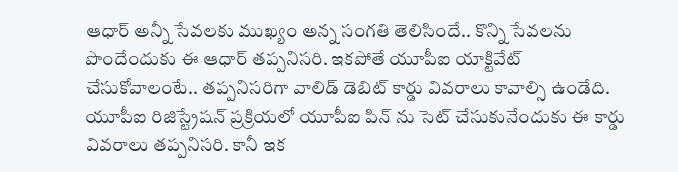ఆధార్ అన్నీ సేవలకు ముఖ్యం అన్న సంగతి తెలిసిందే.. కొన్ని సేవలను పొందేందుకు ఈ ఆధార్ తప్పనిసరి. ఇకపోతే యూపీఐ యాక్టివేట్ చేసుకోవాలంటే.. తప్పనిసరిగా వాలిడ్ డెబిట్ కార్డు వివరాలు కావాల్సి ఉండేది. యూపీఐ రిజిస్ట్రేషన్ ప్రక్రియలో యూపీఐ పిన్ ను సెట్ చేసుకునేందుకు ఈ కార్డు వివరాలు తప్పనిసరి. కానీ ఇక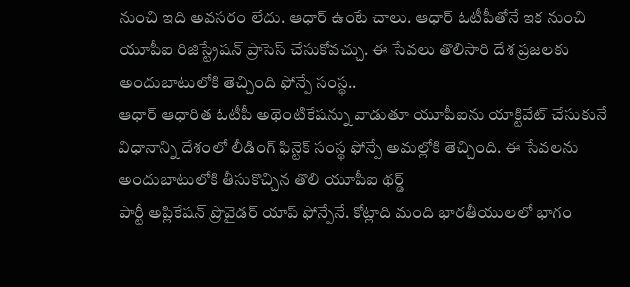నుంచి ఇది అవసరం లేదు. ఆధార్ ఉంటే చాలు. ఆధార్ ఓటీపీతోనే ఇక నుంచి యూపీఐ రిజిస్ట్రేషన్ ప్రాసెస్ చేసుకోవచ్చు. ఈ సేవలు తొలిసారి దేశ ప్రజలకు అందుబాటులోకి తెచ్చింది ఫోన్పే సంస్థ..
ఆధార్ ఆధారిత ఓటీపీ అథెంటికేషన్ను వాడుతూ యూపీఐను యాక్టివేట్ చేసుకునే విధానాన్ని దేశంలో లీడింగ్ ఫిన్టెక్ సంస్థ ఫోన్పే అమల్లోకి తెచ్చింది. ఈ సేవలను అందుబాటులోకి తీసుకొచ్చిన తొలి యూపీఐ థర్డ్
పార్టీ అప్లికేషన్ ప్రొవైడర్ యాప్ ఫోన్పేనే. కోట్లాది మంది భారతీయులలో భాగం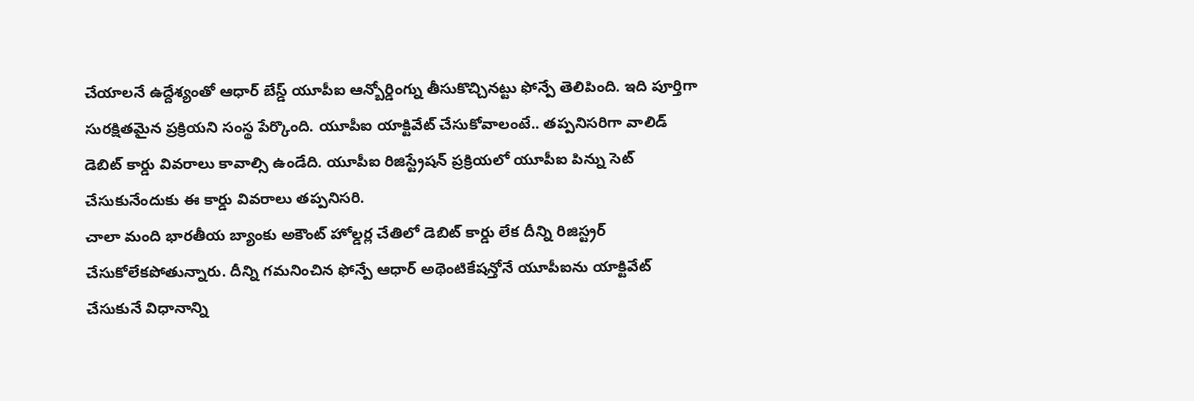చేయాలనే ఉద్దేశ్యంతో ఆధార్ బేస్డ్ యూపీఐ ఆన్బోర్డింగ్ను తీసుకొచ్చినట్టు ఫోన్పే తెలిపింది. ఇది పూర్తిగా సురక్షితమైన ప్రక్రియని సంస్థ పేర్కొంది. యూపీఐ యాక్టివేట్ చేసుకోవాలంటే.. తప్పనిసరిగా వాలిడ్ డెబిట్ కార్డు వివరాలు కావాల్సి ఉండేది. యూపీఐ రిజిస్ట్రేషన్ ప్రక్రియలో యూపీఐ పిన్ను సెట్ చేసుకునేందుకు ఈ కార్డు వివరాలు తప్పనిసరి.
చాలా మంది భారతీయ బ్యాంకు అకౌంట్ హోల్డర్ల చేతిలో డెబిట్ కార్డు లేక దీన్ని రిజిస్ట్రర్ చేసుకోలేకపోతున్నారు. దీన్ని గమనించిన ఫోన్పే ఆధార్ అథెంటికేషన్తోనే యూపీఐను యాక్టివేట్ చేసుకునే విధానాన్ని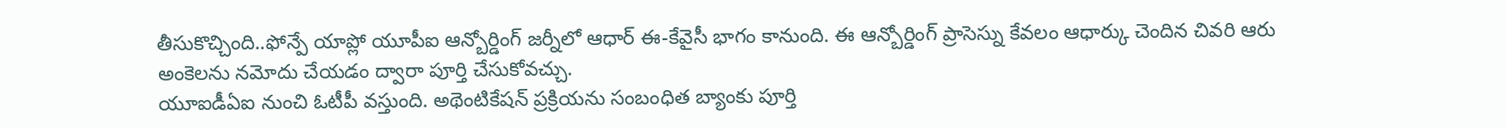తీసుకొచ్చింది..ఫోన్పే యాప్లో యూపీఐ ఆన్బోర్డింగ్ జర్నీలో ఆధార్ ఈ-కేవైసీ భాగం కానుంది. ఈ ఆన్బోర్డింగ్ ప్రాసెస్ను కేవలం ఆధార్కు చెందిన చివరి ఆరు అంకెలను నమోదు చేయడం ద్వారా పూర్తి చేసుకోవచ్చు.
యూఐడీఏఐ నుంచి ఓటీపీ వస్తుంది. అథెంటికేషన్ ప్రక్రియను సంబంధిత బ్యాంకు పూర్తి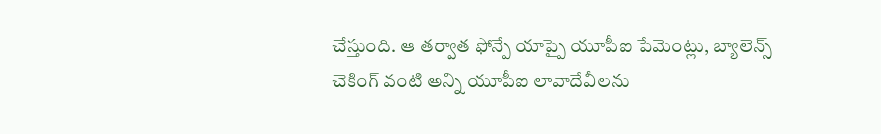చేస్తుంది. ఆ తర్వాత ఫోన్పే యాప్పై యూపీఐ పేమెంట్లు, బ్యాలెన్స్ చెకింగ్ వంటి అన్ని యూపీఐ లావాదేవీలను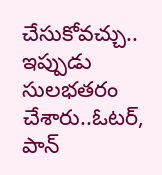చేసుకోవచ్చు.. ఇప్పుడు సులభతరం చేశారు..ఓటర్, పాన్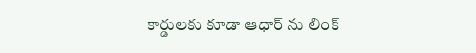కార్డులకు కూడా ఆధార్ ను లింక్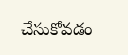చేసుకోవడం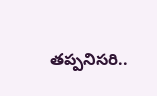తప్పనిసరి..